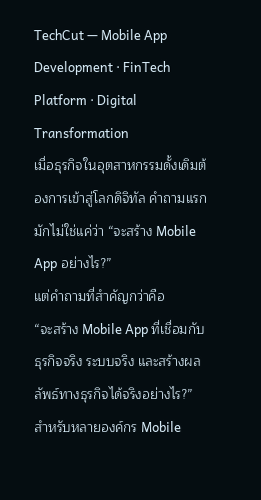TechCut — Mobile App Development · FinTech Platform · Digital Transformation
เมื่อธุรกิจในอุตสาหกรรมดั้งเดิมต้องการเข้าสู่โลกดิจิทัล คำถามแรกมักไม่ใช่แค่ว่า “จะสร้าง Mobile App อย่างไร?”
แต่คำถามที่สำคัญกว่าคือ
“จะสร้าง Mobile App ที่เชื่อมกับธุรกิจจริง ระบบจริง และสร้างผลลัพธ์ทางธุรกิจได้จริงอย่างไร?”
สำหรับหลายองค์กร Mobile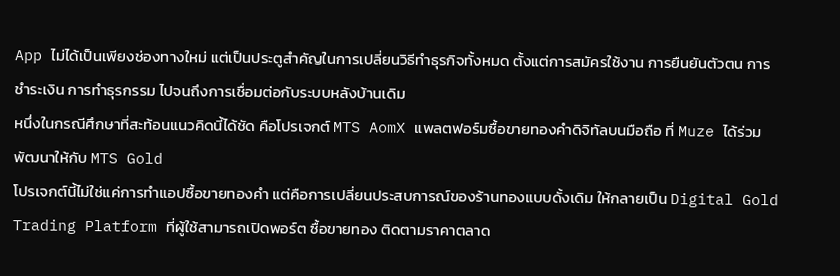App ไม่ได้เป็นเพียงช่องทางใหม่ แต่เป็นประตูสำคัญในการเปลี่ยนวิธีทำธุรกิจทั้งหมด ตั้งแต่การสมัครใช้งาน การยืนยันตัวตน การชำระเงิน การทำธุรกรรม ไปจนถึงการเชื่อมต่อกับระบบหลังบ้านเดิม
หนึ่งในกรณีศึกษาที่สะท้อนแนวคิดนี้ได้ชัด คือโปรเจกต์ MTS AomX แพลตฟอร์มซื้อขายทองคำดิจิทัลบนมือถือ ที่ Muze ได้ร่วมพัฒนาให้กับ MTS Gold
โปรเจกต์นี้ไม่ใช่แค่การทำแอปซื้อขายทองคำ แต่คือการเปลี่ยนประสบการณ์ของร้านทองแบบดั้งเดิม ให้กลายเป็น Digital Gold Trading Platform ที่ผู้ใช้สามารถเปิดพอร์ต ซื้อขายทอง ติดตามราคาตลาด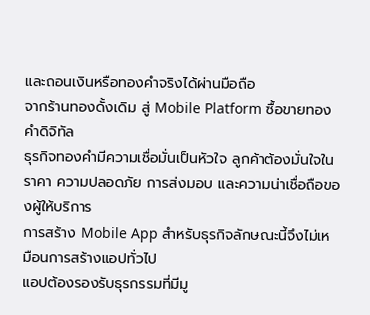และถอนเงินหรือทองคำจริงได้ผ่านมือถือ
จากร้านทองดั้งเดิม สู่ Mobile Platform ซื้อขายทองคำดิจิทัล
ธุรกิจทองคำมีความเชื่อมั่นเป็นหัวใจ ลูกค้าต้องมั่นใจในราคา ความปลอดภัย การส่งมอบ และความน่าเชื่อถือของผู้ให้บริการ
การสร้าง Mobile App สำหรับธุรกิจลักษณะนี้จึงไม่เหมือนการสร้างแอปทั่วไป
แอปต้องรองรับธุรกรรมที่มีมู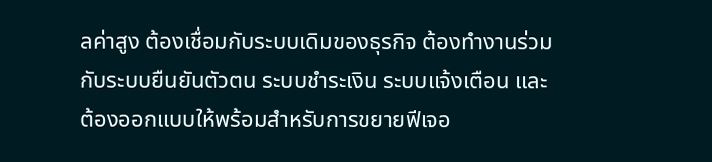ลค่าสูง ต้องเชื่อมกับระบบเดิมของธุรกิจ ต้องทำงานร่วมกับระบบยืนยันตัวตน ระบบชำระเงิน ระบบแจ้งเตือน และต้องออกแบบให้พร้อมสำหรับการขยายฟีเจอ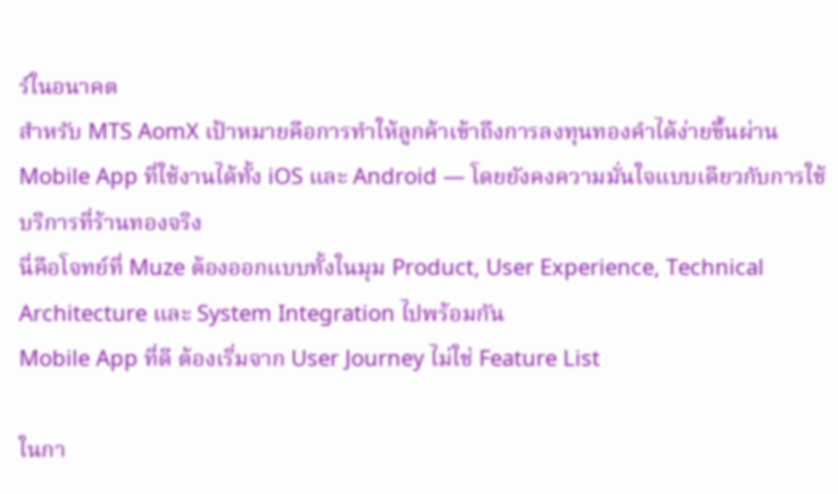ร์ในอนาคต
สำหรับ MTS AomX เป้าหมายคือการทำให้ลูกค้าเข้าถึงการลงทุนทองคำได้ง่ายขึ้นผ่าน Mobile App ที่ใช้งานได้ทั้ง iOS และ Android — โดยยังคงความมั่นใจแบบเดียวกับการใช้บริการที่ร้านทองจริง
นี่คือโจทย์ที่ Muze ต้องออกแบบทั้งในมุม Product, User Experience, Technical Architecture และ System Integration ไปพร้อมกัน
Mobile App ที่ดี ต้องเริ่มจาก User Journey ไม่ใช่ Feature List

ในกา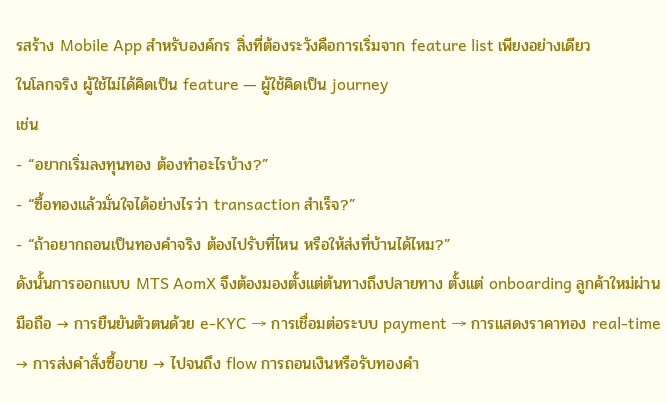รสร้าง Mobile App สำหรับองค์กร สิ่งที่ต้องระวังคือการเริ่มจาก feature list เพียงอย่างเดียว
ในโลกจริง ผู้ใช้ไม่ได้คิดเป็น feature — ผู้ใช้คิดเป็น journey
เช่น
- “อยากเริ่มลงทุนทอง ต้องทำอะไรบ้าง?”
- “ซื้อทองแล้วมั่นใจได้อย่างไรว่า transaction สำเร็จ?”
- “ถ้าอยากถอนเป็นทองคำจริง ต้องไปรับที่ไหน หรือให้ส่งที่บ้านได้ไหม?”
ดังนั้นการออกแบบ MTS AomX จึงต้องมองตั้งแต่ต้นทางถึงปลายทาง ตั้งแต่ onboarding ลูกค้าใหม่ผ่านมือถือ → การยืนยันตัวตนด้วย e-KYC → การเชื่อมต่อระบบ payment → การแสดงราคาทอง real-time → การส่งคำสั่งซื้อขาย → ไปจนถึง flow การถอนเงินหรือรับทองคำ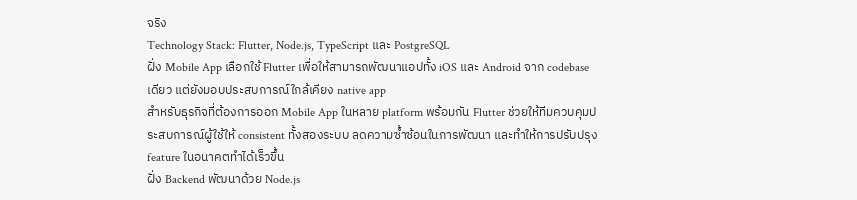จริง
Technology Stack: Flutter, Node.js, TypeScript และ PostgreSQL
ฝั่ง Mobile App เลือกใช้ Flutter เพื่อให้สามารถพัฒนาแอปทั้ง iOS และ Android จาก codebase เดียว แต่ยังมอบประสบการณ์ใกล้เคียง native app
สำหรับธุรกิจที่ต้องการออก Mobile App ในหลาย platform พร้อมกัน Flutter ช่วยให้ทีมควบคุมประสบการณ์ผู้ใช้ให้ consistent ทั้งสองระบบ ลดความซ้ำซ้อนในการพัฒนา และทำให้การปรับปรุง feature ในอนาคตทำได้เร็วขึ้น
ฝั่ง Backend พัฒนาด้วย Node.js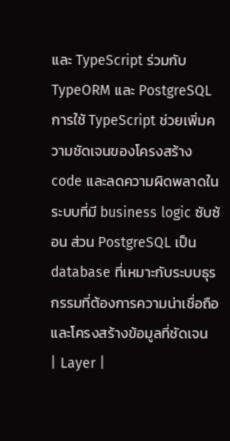และ TypeScript ร่วมกับ TypeORM และ PostgreSQL
การใช้ TypeScript ช่วยเพิ่มความชัดเจนของโครงสร้าง code และลดความผิดพลาดในระบบที่มี business logic ซับซ้อน ส่วน PostgreSQL เป็น database ที่เหมาะกับระบบธุรกรรมที่ต้องการความน่าเชื่อถือและโครงสร้างข้อมูลที่ชัดเจน
| Layer |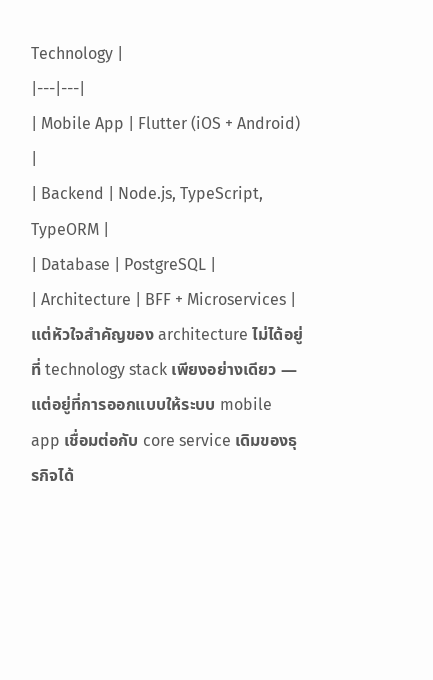Technology |
|---|---|
| Mobile App | Flutter (iOS + Android) |
| Backend | Node.js, TypeScript, TypeORM |
| Database | PostgreSQL |
| Architecture | BFF + Microservices |
แต่หัวใจสำคัญของ architecture ไม่ได้อยู่ที่ technology stack เพียงอย่างเดียว — แต่อยู่ที่การออกแบบให้ระบบ mobile app เชื่อมต่อกับ core service เดิมของธุรกิจได้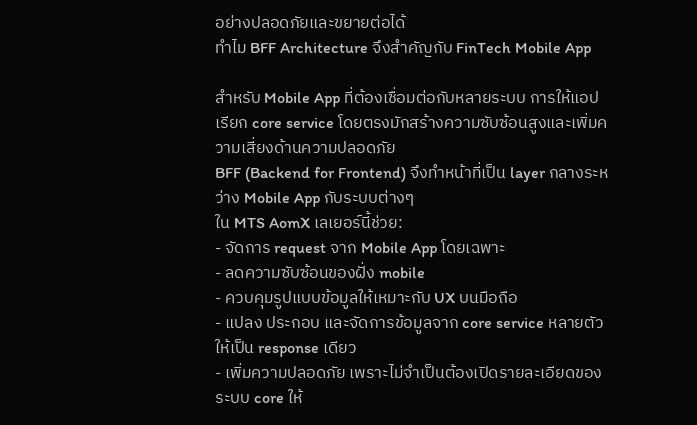อย่างปลอดภัยและขยายต่อได้
ทำไม BFF Architecture จึงสำคัญกับ FinTech Mobile App

สำหรับ Mobile App ที่ต้องเชื่อมต่อกับหลายระบบ การให้แอปเรียก core service โดยตรงมักสร้างความซับซ้อนสูงและเพิ่มความเสี่ยงด้านความปลอดภัย
BFF (Backend for Frontend) จึงทำหน้าที่เป็น layer กลางระหว่าง Mobile App กับระบบต่างๆ
ใน MTS AomX เลเยอร์นี้ช่วย:
- จัดการ request จาก Mobile App โดยเฉพาะ
- ลดความซับซ้อนของฝั่ง mobile
- ควบคุมรูปแบบข้อมูลให้เหมาะกับ UX บนมือถือ
- แปลง ประกอบ และจัดการข้อมูลจาก core service หลายตัวให้เป็น response เดียว
- เพิ่มความปลอดภัย เพราะไม่จำเป็นต้องเปิดรายละเอียดของระบบ core ให้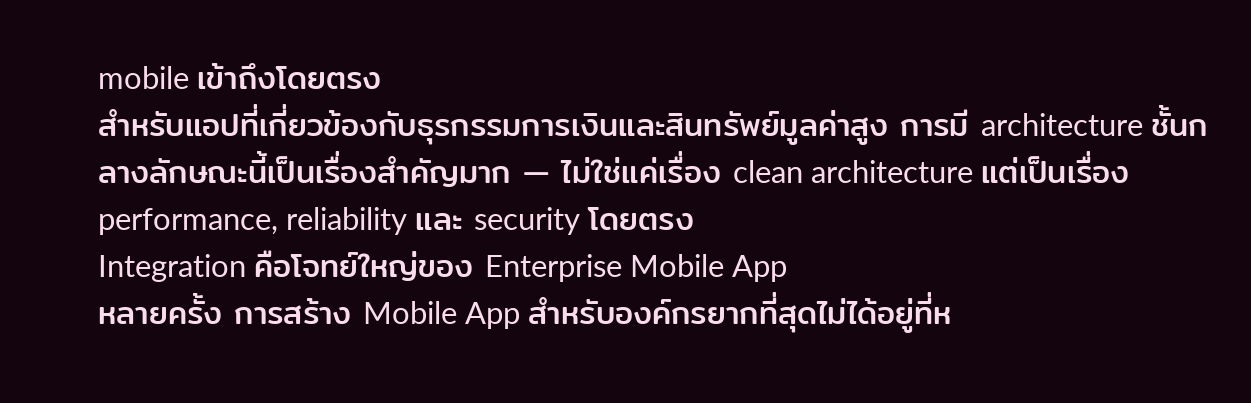mobile เข้าถึงโดยตรง
สำหรับแอปที่เกี่ยวข้องกับธุรกรรมการเงินและสินทรัพย์มูลค่าสูง การมี architecture ชั้นกลางลักษณะนี้เป็นเรื่องสำคัญมาก — ไม่ใช่แค่เรื่อง clean architecture แต่เป็นเรื่อง performance, reliability และ security โดยตรง
Integration คือโจทย์ใหญ่ของ Enterprise Mobile App
หลายครั้ง การสร้าง Mobile App สำหรับองค์กรยากที่สุดไม่ได้อยู่ที่ห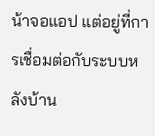น้าจอแอป แต่อยู่ที่การเชื่อมต่อกับระบบหลังบ้าน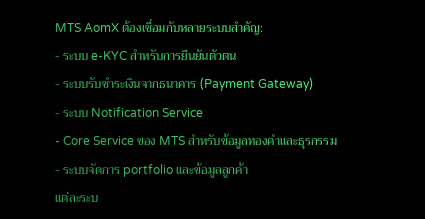MTS AomX ต้องเชื่อมกับหลายระบบสำคัญ:
- ระบบ e-KYC สำหรับการยืนยันตัวตน
- ระบบรับชำระเงินจากธนาคาร (Payment Gateway)
- ระบบ Notification Service
- Core Service ของ MTS สำหรับข้อมูลทองคำและธุรกรรม
- ระบบจัดการ portfolio และข้อมูลลูกค้า
แต่ละระบ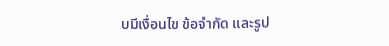บมีเงื่อนไข ข้อจำกัด และรูป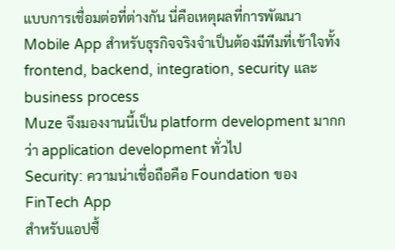แบบการเชื่อมต่อที่ต่างกัน นี่คือเหตุผลที่การพัฒนา Mobile App สำหรับธุรกิจจริงจำเป็นต้องมีทีมที่เข้าใจทั้ง frontend, backend, integration, security และ business process
Muze จึงมองงานนี้เป็น platform development มากกว่า application development ทั่วไป
Security: ความน่าเชื่อถือคือ Foundation ของ FinTech App
สำหรับแอปซื้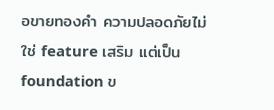อขายทองคำ ความปลอดภัยไม่ใช่ feature เสริม แต่เป็น foundation ข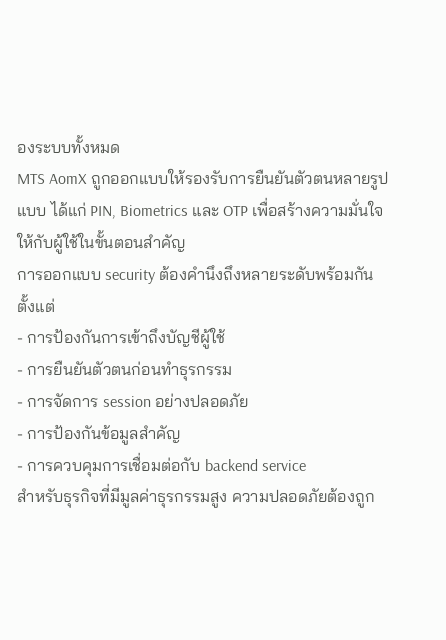องระบบทั้งหมด
MTS AomX ถูกออกแบบให้รองรับการยืนยันตัวตนหลายรูปแบบ ได้แก่ PIN, Biometrics และ OTP เพื่อสร้างความมั่นใจให้กับผู้ใช้ในขั้นตอนสำคัญ
การออกแบบ security ต้องคำนึงถึงหลายระดับพร้อมกัน ตั้งแต่
- การป้องกันการเข้าถึงบัญชีผู้ใช้
- การยืนยันตัวตนก่อนทำธุรกรรม
- การจัดการ session อย่างปลอดภัย
- การป้องกันข้อมูลสำคัญ
- การควบคุมการเชื่อมต่อกับ backend service
สำหรับธุรกิจที่มีมูลค่าธุรกรรมสูง ความปลอดภัยต้องถูก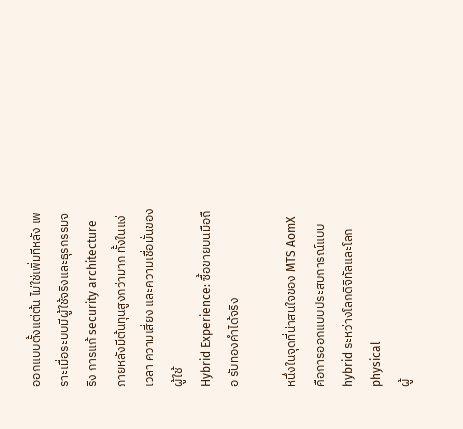ออกแบบตั้งแต่ต้น ไม่ใช่เพิ่มทีหลัง เพราะเมื่อระบบมีผู้ใช้จริงและธุรกรรมจริง การแก้ security architecture ภายหลังมีต้นทุนสูงกว่ามาก ทั้งในแง่เวลา ความเสี่ยง และความเชื่อมั่นของผู้ใช้
Hybrid Experience: ซื้อขายบนมือถือ รับทองคำได้จริง

หนึ่งในจุดที่น่าสนใจของ MTS AomX คือการออกแบบประสบการณ์แบบ hybrid ระหว่างโลกดิจิทัลและโลก physical
ผู้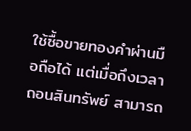ใช้ซื้อขายทองคำผ่านมือถือได้ แต่เมื่อถึงเวลาถอนสินทรัพย์ สามารถ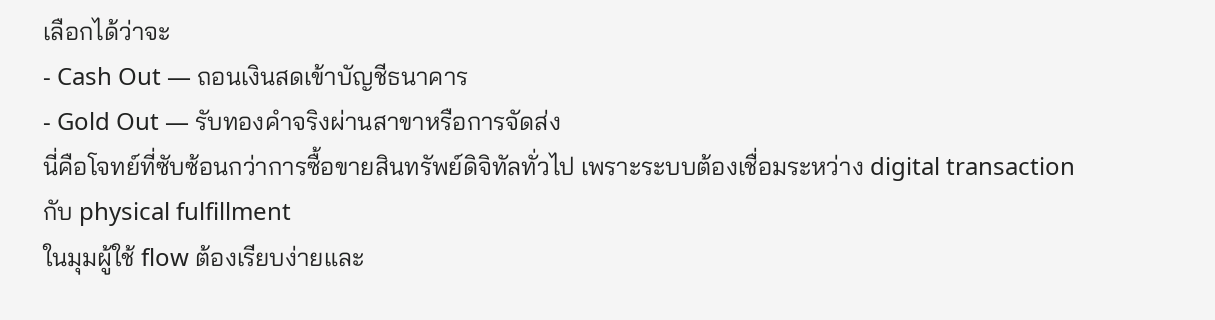เลือกได้ว่าจะ
- Cash Out — ถอนเงินสดเข้าบัญชีธนาคาร
- Gold Out — รับทองคำจริงผ่านสาขาหรือการจัดส่ง
นี่คือโจทย์ที่ซับซ้อนกว่าการซื้อขายสินทรัพย์ดิจิทัลทั่วไป เพราะระบบต้องเชื่อมระหว่าง digital transaction กับ physical fulfillment
ในมุมผู้ใช้ flow ต้องเรียบง่ายและ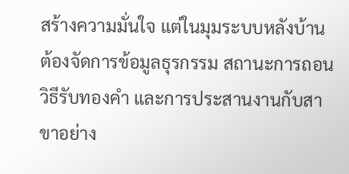สร้างความมั่นใจ แต่ในมุมระบบหลังบ้าน ต้องจัดการข้อมูลธุรกรรม สถานะการถอน วิธีรับทองคำ และการประสานงานกับสาขาอย่าง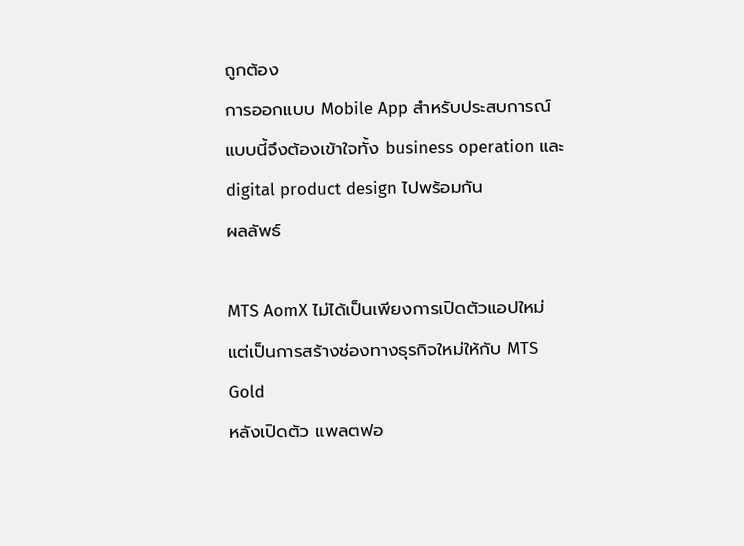ถูกต้อง
การออกแบบ Mobile App สำหรับประสบการณ์แบบนี้จึงต้องเข้าใจทั้ง business operation และ digital product design ไปพร้อมกัน
ผลลัพธ์

MTS AomX ไม่ได้เป็นเพียงการเปิดตัวแอปใหม่ แต่เป็นการสร้างช่องทางธุรกิจใหม่ให้กับ MTS Gold
หลังเปิดตัว แพลตฟอ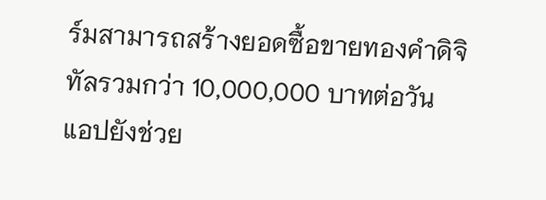ร์มสามารถสร้างยอดซื้อขายทองคำดิจิทัลรวมกว่า 10,000,000 บาทต่อวัน
แอปยังช่วย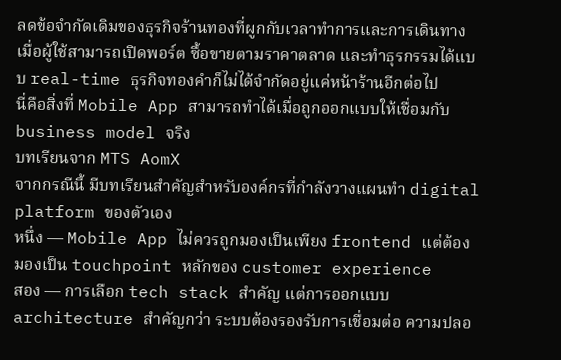ลดข้อจำกัดเดิมของธุรกิจร้านทองที่ผูกกับเวลาทำการและการเดินทาง เมื่อผู้ใช้สามารถเปิดพอร์ต ซื้อขายตามราคาตลาด และทำธุรกรรมได้แบบ real-time ธุรกิจทองคำก็ไม่ได้จำกัดอยู่แค่หน้าร้านอีกต่อไป
นี่คือสิ่งที่ Mobile App สามารถทำได้เมื่อถูกออกแบบให้เชื่อมกับ business model จริง
บทเรียนจาก MTS AomX
จากกรณีนี้ มีบทเรียนสำคัญสำหรับองค์กรที่กำลังวางแผนทำ digital platform ของตัวเอง
หนึ่ง — Mobile App ไม่ควรถูกมองเป็นเพียง frontend แต่ต้องมองเป็น touchpoint หลักของ customer experience
สอง — การเลือก tech stack สำคัญ แต่การออกแบบ architecture สำคัญกว่า ระบบต้องรองรับการเชื่อมต่อ ความปลอ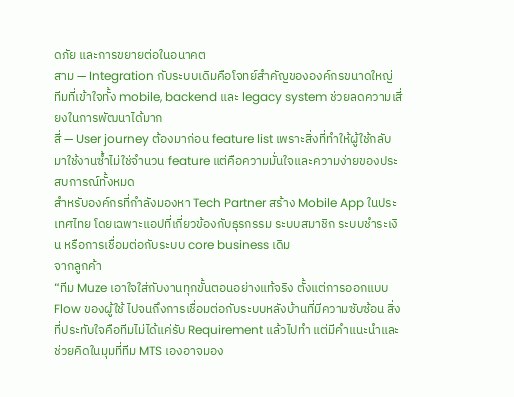ดภัย และการขยายต่อในอนาคต
สาม — Integration กับระบบเดิมคือโจทย์สำคัญขององค์กรขนาดใหญ่ ทีมที่เข้าใจทั้ง mobile, backend และ legacy system ช่วยลดความเสี่ยงในการพัฒนาได้มาก
สี่ — User journey ต้องมาก่อน feature list เพราะสิ่งที่ทำให้ผู้ใช้กลับมาใช้งานซ้ำไม่ใช่จำนวน feature แต่คือความมั่นใจและความง่ายของประสบการณ์ทั้งหมด
สำหรับองค์กรที่กำลังมองหา Tech Partner สร้าง Mobile App ในประเทศไทย โดยเฉพาะแอปที่เกี่ยวข้องกับธุรกรรม ระบบสมาชิก ระบบชำระเงิน หรือการเชื่อมต่อกับระบบ core business เดิม
จากลูกค้า
“ทีม Muze เอาใจใส่กับงานทุกขั้นตอนอย่างแท้จริง ตั้งแต่การออกแบบ Flow ของผู้ใช้ ไปจนถึงการเชื่อมต่อกับระบบหลังบ้านที่มีความซับซ้อน สิ่งที่ประทับใจคือทีมไม่ได้แค่รับ Requirement แล้วไปทำ แต่มีคำแนะนำและช่วยคิดในมุมที่ทีม MTS เองอาจมอง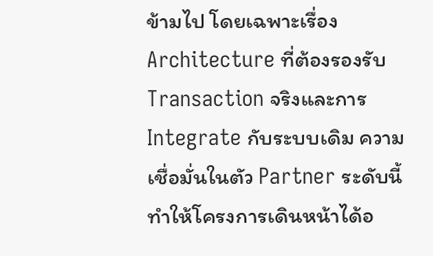ข้ามไป โดยเฉพาะเรื่อง Architecture ที่ต้องรองรับ Transaction จริงและการ Integrate กับระบบเดิม ความเชื่อมั่นในตัว Partner ระดับนี้ทำให้โครงการเดินหน้าได้อ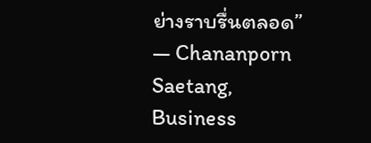ย่างราบรื่นตลอด”
— Chananporn Saetang, Business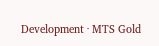Development · MTS Gold